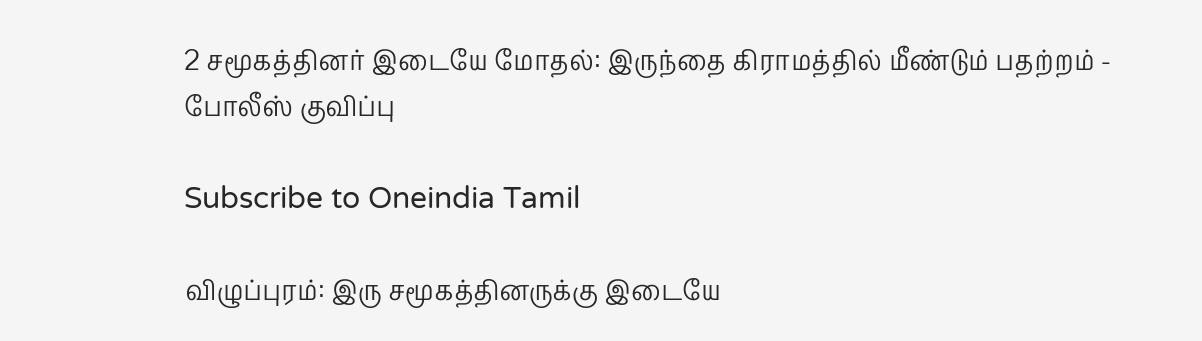2 சமூகத்தினர் இடையே மோதல்: இருந்தை கிராமத்தில் மீண்டும் பதற்றம் - போலீஸ் குவிப்பு

Subscribe to Oneindia Tamil

விழுப்புரம்: இரு சமூகத்தினருக்கு இடையே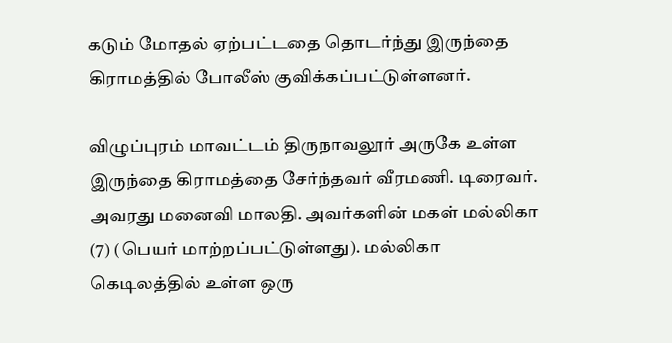கடும் மோதல் ஏற்பட்டதை தொடர்ந்து இருந்தை கிராமத்தில் போலீஸ் குவிக்கப்பட்டுள்ளனர்.

விழுப்புரம் மாவட்டம் திருநாவலூர் அருகே உள்ள இருந்தை கிராமத்தை சேர்ந்தவர் வீரமணி. டிரைவர். அவரது மனைவி மாலதி. அவர்களின் மகள் மல்லிகா (7) (பெயர் மாற்றப்பட்டுள்ளது). மல்லிகா கெடிலத்தில் உள்ள ஒரு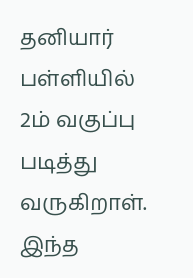தனியார் பள்ளியில் 2ம் வகுப்பு படித்து வருகிறாள். இந்த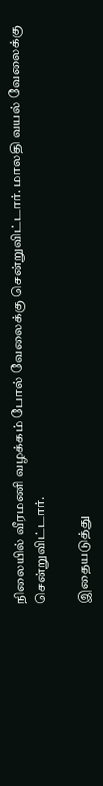நிலையில் வீரமணி வழக்கம் போல் வேலைக்கு சென்றுவிட்டார். மாலதி வயல் வேலைக்கு சென்றுவிட்டார்.

இதையடுத்து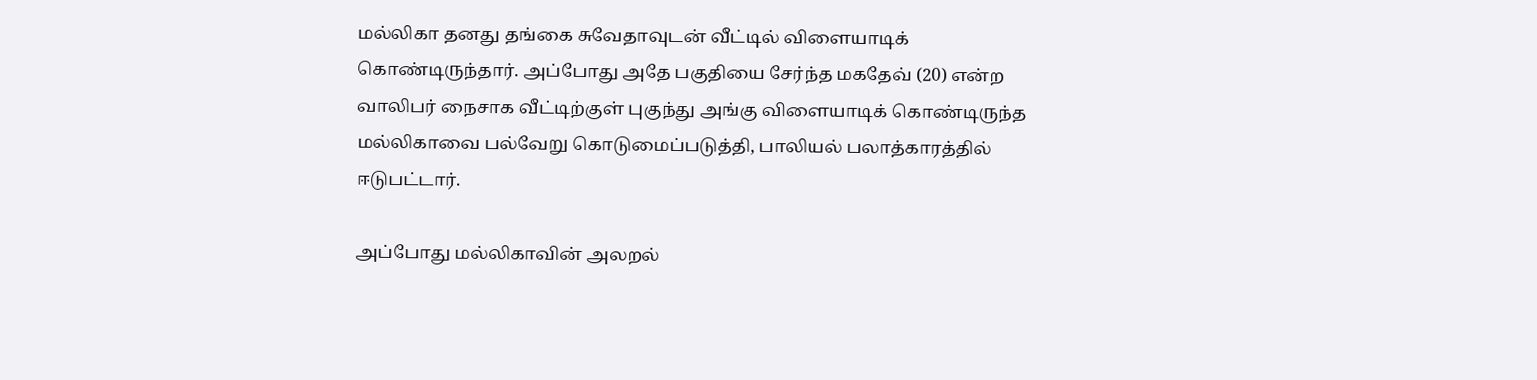மல்லிகா தனது தங்கை சுவேதாவுடன் வீட்டில் விளையாடிக் கொண்டிருந்தார். அப்போது அதே பகுதியை சேர்ந்த மகதேவ் (20) என்ற வாலிபர் நைசாக வீட்டிற்குள் புகுந்து அங்கு விளையாடிக் கொண்டிருந்த மல்லிகாவை பல்வேறு கொடுமைப்படுத்தி, பாலியல் பலாத்காரத்தில் ஈடுபட்டார்.

அப்போது மல்லிகாவின் அலறல்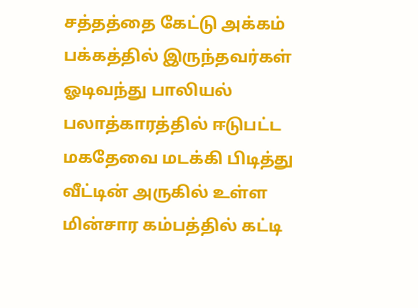சத்தத்தை கேட்டு அக்கம் பக்கத்தில் இருந்தவர்கள் ஓடிவந்து பாலியல் பலாத்காரத்தில் ஈடுபட்ட மகதேவை மடக்கி பிடித்து வீட்டின் அருகில் உள்ள மின்சார கம்பத்தில் கட்டி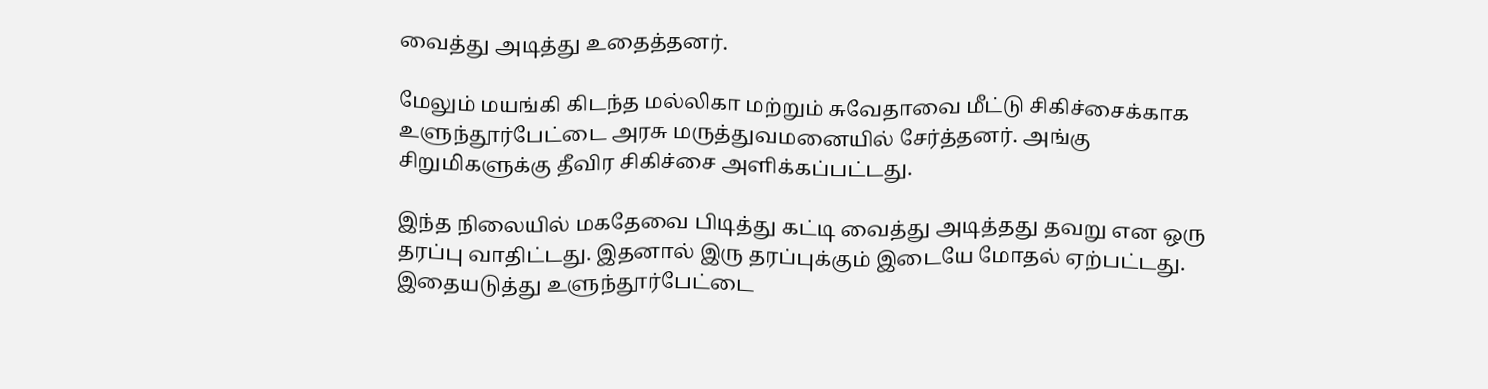வைத்து அடித்து உதைத்தனர்.

மேலும் மயங்கி கிடந்த மல்லிகா மற்றும் சுவேதாவை மீட்டு சிகிச்சைக்காக உளுந்தூர்பேட்டை அரசு மருத்துவமனையில் சேர்த்தனர். அங்கு சிறுமிகளுக்கு தீவிர சிகிச்சை அளிக்கப்பட்டது.

இந்த நிலையில் மகதேவை பிடித்து கட்டி வைத்து அடித்தது தவறு என ஒரு தரப்பு வாதிட்டது. இதனால் இரு தரப்புக்கும் இடையே மோதல் ஏற்பட்டது. இதையடுத்து உளுந்தூர்பேட்டை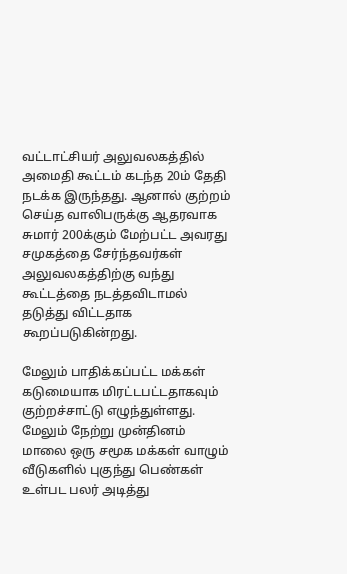வட்டாட்சியர் அலுவலகத்தில் அமைதி கூட்டம் கடந்த 20ம் தேதி நடக்க இருந்தது. ஆனால் குற்றம் செய்த வாலிபருக்கு ஆதரவாக சுமார் 200க்கும் மேற்பட்ட அவரது சமுகத்தை சேர்ந்தவர்கள் அலுவலகத்திற்கு வந்து கூட்டத்தை நடத்தவிடாமல் தடுத்து விட்டதாக கூறப்படுகின்றது.

மேலும் பாதிக்கப்பட்ட மக்கள் கடுமையாக மிரட்டபட்டதாகவும் குற்றச்சாட்டு எழுந்துள்ளது. மேலும் நேற்று முன்தினம் மாலை ஒரு சமூக மக்கள் வாழும் வீடுகளில் புகுந்து பெண்கள் உள்பட பலர் அடித்து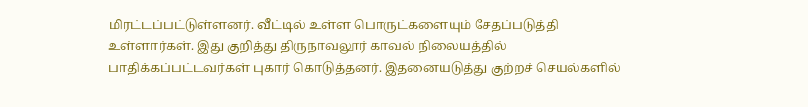மிரட்டப்பட்டுள்ளனர். வீட்டில் உள்ள பொருட்களையும் சேதப்படுத்தி உள்ளார்கள். இது குறித்து திருநாவலூர் காவல் நிலையத்தில் பாதிக்கப்பட்டவர்கள் புகார் கொடுத்தனர். இதனையடுத்து குற்றச் செயல்களில்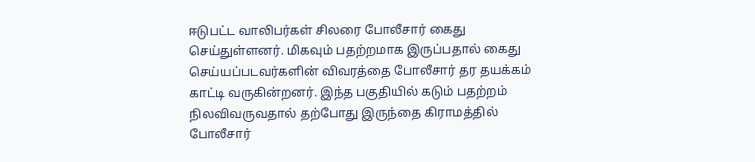ஈடுபட்ட வாலிபர்கள் சிலரை போலீசார் கைது செய்துள்ளனர். மிகவும் பதற்றமாக இருப்பதால் கைது செய்யப்படவர்களின் விவரத்தை போலீசார் தர தயக்கம் காட்டி வருகின்றனர். இந்த பகுதியில் கடும் பதற்றம் நிலவிவருவதால் தற்போது இருந்தை கிராமத்தில் போலீசார்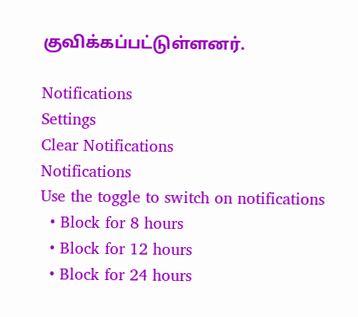குவிக்கப்பட்டுள்ளனர்.

Notifications
Settings
Clear Notifications
Notifications
Use the toggle to switch on notifications
  • Block for 8 hours
  • Block for 12 hours
  • Block for 24 hours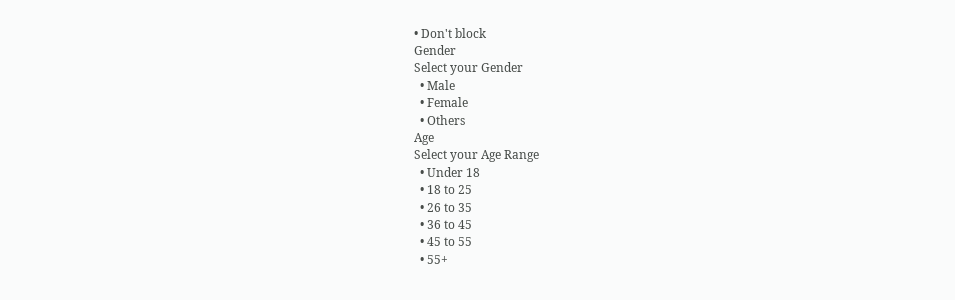• Don't block
Gender
Select your Gender
  • Male
  • Female
  • Others
Age
Select your Age Range
  • Under 18
  • 18 to 25
  • 26 to 35
  • 36 to 45
  • 45 to 55
  • 55+